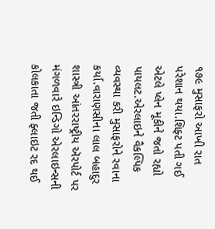૧૭૯ મુસાફરો આખી રાત પરેશાન થયા.શિફ્ટ પતી ગઈ એટલે પ્લેન મૂકીને જતો રહ્યો પાયલટ.એરલાઇને વૈકલ્પિક વ્યવસ્થા કરી મુસાફરોને રવાના કર્યા.વારાણસીના લાલ બહાદુર શાસ્ત્રી આંતરરાષ્ટ્રીય ઍરપોર્ટ પર મંગળવારે ઇન્ડિગો એરલાઇન્સની કોલકાતા જતી ફ્લાઇટ રદ થઈ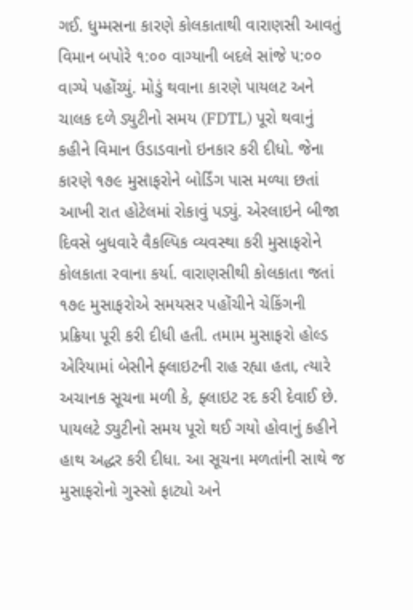ગઈ. ધુમ્મસના કારણે કોલકાતાથી વારાણસી આવતું વિમાન બપોરે ૧:૦૦ વાગ્યાની બદલે સાંજે ૫:૦૦ વાગ્યે પહોંચ્યું. મોડું થવાના કારણે પાયલટ અને ચાલક દળે ડ્યુટીનો સમય (FDTL) પૂરો થવાનું કહીને વિમાન ઉડાડવાનો ઇનકાર કરી દીધો. જેના કારણે ૧૭૯ મુસાફરોને બોર્ડિંગ પાસ મળ્યા છતાં આખી રાત હોટેલમાં રોકાવું પડ્યું. એરલાઇને બીજા દિવસે બુધવારે વૈકલ્પિક વ્યવસ્થા કરી મુસાફરોને કોલકાતા રવાના કર્યા. વારાણસીથી કોલકાતા જતાં ૧૭૯ મુસાફરોએ સમયસર પહોંચીને ચેકિંગની પ્રક્રિયા પૂરી કરી દીધી હતી. તમામ મુસાફરો હોલ્ડ એરિયામાં બેસીને ફ્લાઇટની રાહ રહ્યા હતા, ત્યારે અચાનક સૂચના મળી કે, ફ્લાઇટ રદ કરી દેવાઈ છે. પાયલટે ડ્યુટીનો સમય પૂરો થઈ ગયો હોવાનું કહીને હાથ અદ્ધર કરી દીધા. આ સૂચના મળતાંની સાથે જ મુસાફરોનો ગુસ્સો ફાટ્યો અને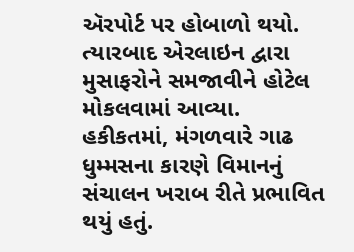ઍરપોર્ટ પર હોબાળો થયો. ત્યારબાદ એરલાઇન દ્વારા મુસાફરોને સમજાવીને હોટેલ મોકલવામાં આવ્યા.
હકીકતમાં, મંગળવારે ગાઢ ધુમ્મસના કારણે વિમાનનું સંચાલન ખરાબ રીતે પ્રભાવિત થયું હતું.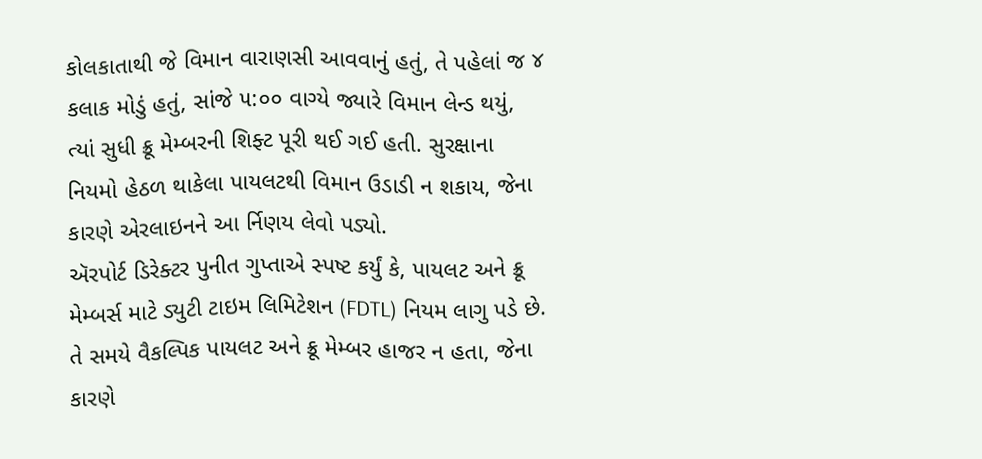કોલકાતાથી જે વિમાન વારાણસી આવવાનું હતું, તે પહેલાં જ ૪ કલાક મોડું હતું, સાંજે ૫:૦૦ વાગ્યે જ્યારે વિમાન લેન્ડ થયું, ત્યાં સુધી ક્રૂ મેમ્બરની શિફ્ટ પૂરી થઈ ગઈ હતી. સુરક્ષાના નિયમો હેઠળ થાકેલા પાયલટથી વિમાન ઉડાડી ન શકાય, જેના કારણે એરલાઇનને આ ર્નિણય લેવો પડ્યો.
ઍરપોર્ટ ડિરેક્ટર પુનીત ગુપ્તાએ સ્પષ્ટ કર્યું કે, પાયલટ અને ક્રૂ મેમ્બર્સ માટે ડ્યુટી ટાઇમ લિમિટેશન (FDTL) નિયમ લાગુ પડે છે. તે સમયે વૈકલ્પિક પાયલટ અને ક્રૂ મેમ્બર હાજર ન હતા, જેના કારણે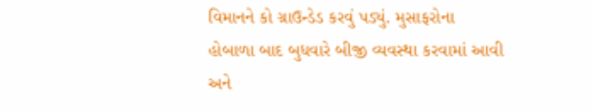વિમાનને કો ગ્રાઉન્ડેડ કરવું પડ્યું. મુસાફરોના હોબાળા બાદ બુધવારે બીજી વ્યવસ્થા કરવામાં આવી અને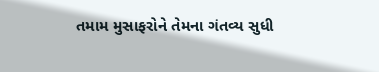તમામ મુસાફરોને તેમના ગંતવ્ય સુધી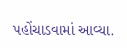પહોંચાડવામાં આવ્યા.